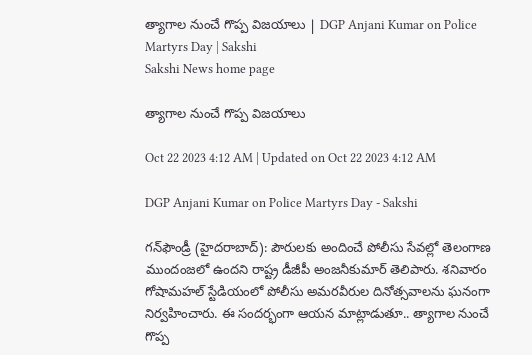త్యాగాల నుంచే గొప్ప విజయాలు | DGP Anjani Kumar on Police Martyrs Day | Sakshi
Sakshi News home page

త్యాగాల నుంచే గొప్ప విజయాలు

Oct 22 2023 4:12 AM | Updated on Oct 22 2023 4:12 AM

DGP Anjani Kumar on Police Martyrs Day - Sakshi

గన్‌ఫౌండ్రీ (హైదరాబాద్‌): పౌరులకు అందించే పోలీసు సేవల్లో తెలంగాణ ముందంజలో ఉందని రాష్ట్ర డీజీపీ అంజనీకుమార్‌ తెలిపారు. శనివారం గోషామహల్‌ స్టేడియంలో పోలీసు అమరవీరుల దినోత్సవాలను ఘనంగా నిర్వహించారు. ఈ సందర్భంగా ఆయన మాట్లాడుతూ.. త్యాగాల నుంచే గొప్ప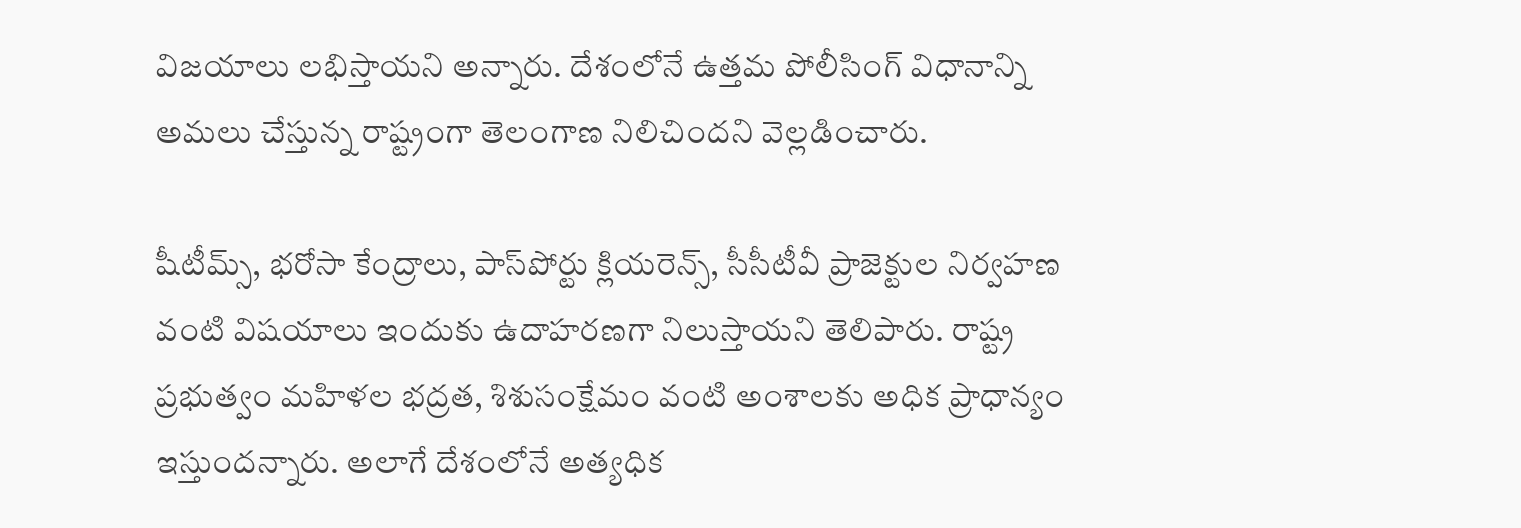విజయాలు లభిస్తాయని అన్నారు. దేశంలోనే ఉత్తమ పోలీసింగ్‌ విధానాన్ని అమలు చేస్తున్న రాష్ట్రంగా తెలంగాణ నిలిచిందని వెల్లడించారు.

షీటీమ్స్, భరోసా కేంద్రాలు, పాస్‌పోర్టు క్లియరెన్స్, సీసీటీవీ ప్రాజెక్టుల నిర్వహణ వంటి విషయాలు ఇందుకు ఉదాహరణగా నిలుస్తాయని తెలిపారు. రాష్ట్ర ప్రభుత్వం మహిళల భద్రత, శిశుసంక్షేమం వంటి అంశాలకు అధిక ప్రాధాన్యం ఇస్తుందన్నారు. అలాగే దేశంలోనే అత్యధిక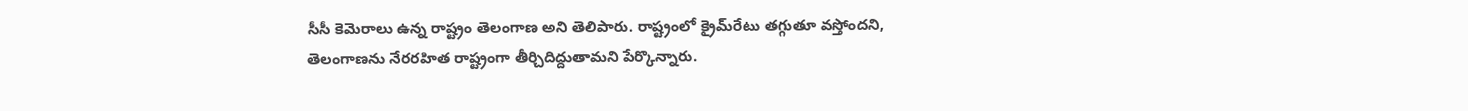సీసీ కెమెరాలు ఉన్న రాష్ట్రం తెలంగాణ అని తెలిపారు. రాష్ట్రంలో క్రైమ్‌రేటు తగ్గుతూ వస్తోందని, తెలంగాణను నేరరహిత రాష్ట్రంగా తీర్చిదిద్దుతామని పేర్కొన్నారు.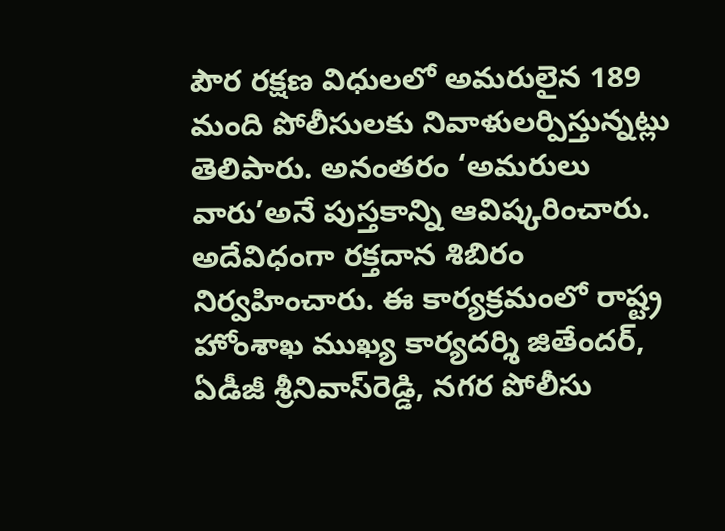పౌర రక్షణ విధులలో అమరులైన 189 మంది పోలీసులకు నివాళులర్పిస్తున్నట్లు తెలిపారు. అనంతరం ‘అమరులు వారు’అనే పుస్తకాన్ని ఆవిష్కరించారు. అదేవిధంగా రక్తదాన శిబిరం నిర్వహించారు. ఈ కార్యక్రమంలో రాష్ట్ర హోంశాఖ ముఖ్య కార్యదర్శి జితేందర్, ఏడీజీ శ్రీనివాస్‌రెడ్డి, నగర పోలీసు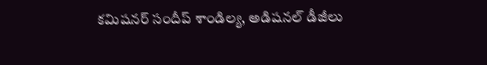కమిషనర్‌ సందీప్‌ శాండిల్య, అడిషనల్‌ డీజీలు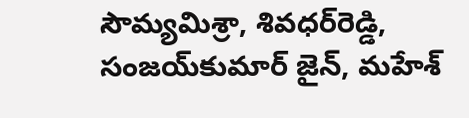సౌమ్యమిశ్రా, శివధర్‌రెడ్డి, సంజయ్‌కుమార్‌ జైన్, మహేశ్‌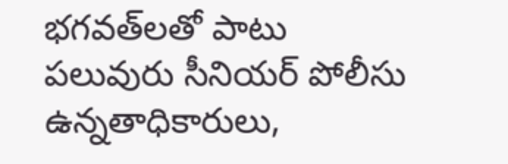భగవత్‌లతో పాటు పలువురు సీనియర్‌ పోలీసు ఉన్నతాధికారులు,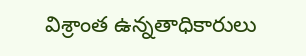విశ్రాంత ఉన్నతాధికారులు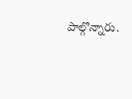పాల్గొన్నారు.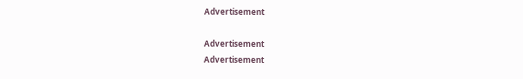Advertisement

Advertisement
Advertisement